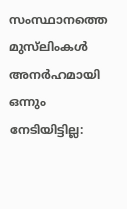സംസ്ഥാനത്തെ മുസ്‌ലിംകൾ അനർഹമായി ഒന്നും നേടിയിട്ടില്ല: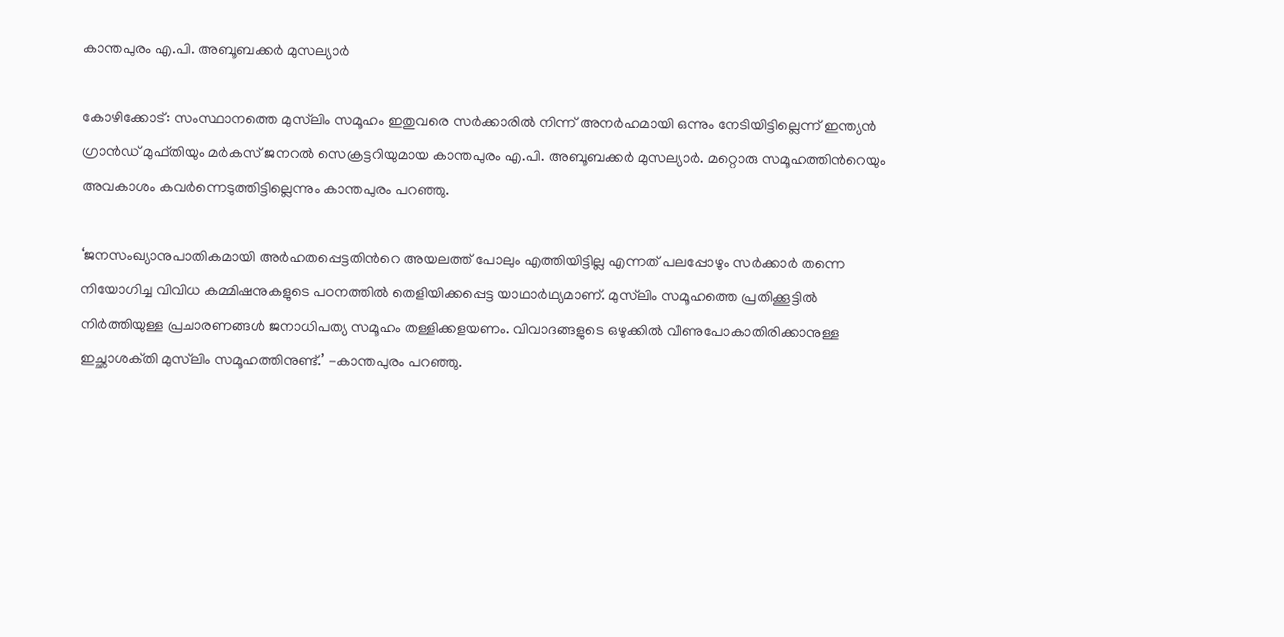കാന്തപുരം എ.പി. അബൂബക്കർ മുസല്യാർ

കോഴിക്കോട്: സംസ്ഥാനത്തെ മുസ്‌ലിം സമൂഹം ഇതുവരെ സർക്കാരിൽ നിന്ന് അനർഹമായി ഒന്നും നേടിയിട്ടില്ലെന്ന് ഇന്ത്യൻ ഗ്രാൻഡ് മുഫ്‌തിയും മർകസ് ജനറൽ സെക്രട്ടറിയുമായ കാന്തപുരം എ.പി. അബൂബക്കർ മുസല്യാർ. മറ്റൊരു സമൂഹത്തിന്‍റെയും അവകാശം കവർന്നെടുത്തിട്ടില്ലെന്നും കാന്തപുരം പറഞ്ഞു.

‘ജനസംഖ്യാനുപാതികമായി അർഹതപ്പെട്ടതിന്‍റെ അയലത്ത് പോലും എത്തിയിട്ടില്ല എന്നത് പലപ്പോഴും സർക്കാർ തന്നെ നിയോഗിച്ച വിവിധ കമ്മിഷനുകളുടെ പഠനത്തിൽ തെളിയിക്കപ്പെട്ട യാഥാർഥ്യമാണ്. മുസ്‌ലിം സമൂഹത്തെ പ്രതിക്കൂട്ടിൽ നിർത്തിയുള്ള പ്രചാരണങ്ങൾ ജനാധിപത്യ സമൂഹം തള്ളിക്കളയണം. വിവാദങ്ങളുടെ ഒഴുക്കിൽ വീണുപോകാതിരിക്കാനുള്ള ഇച്ഛ‌ാശക്‌തി മുസ്‌ലിം സമൂഹത്തിനുണ്ട്.’ -കാന്തപുരം പറഞ്ഞു.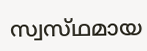സ്വസ്‌ഥമായ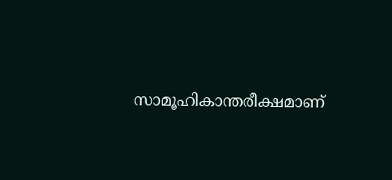സാമൂഹികാന്തരീക്ഷമാണ്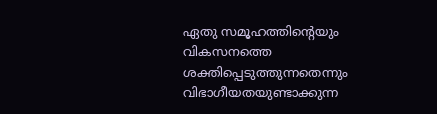ഏതു സമൂഹത്തിന്‍റെയും വികസനത്തെ ശക്തിപ്പെടുത്തുന്നതെന്നും വിഭാഗീയതയുണ്ടാക്കുന്ന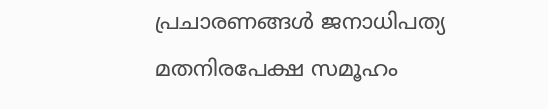പ്രചാരണങ്ങൾ ജനാധിപത്യ മതനിരപേക്ഷ സമൂഹം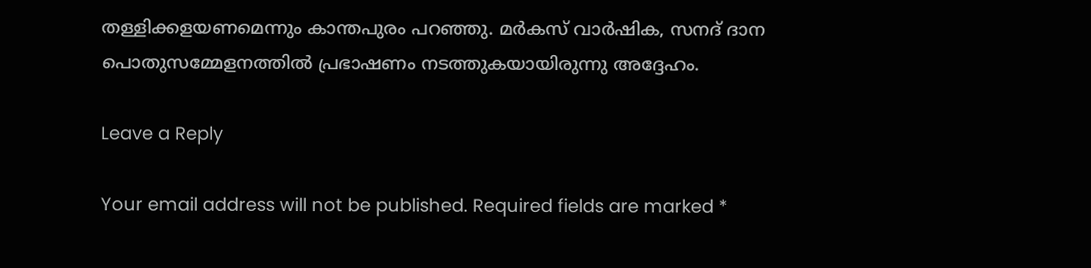തള്ളിക്കളയണമെന്നും കാന്തപുരം പറഞ്ഞു. മർകസ് വാർഷിക, സനദ് ദാന പൊതുസമ്മേളനത്തിൽ പ്രഭാഷണം നടത്തുകയായിരുന്നു അദ്ദേഹം.

Leave a Reply

Your email address will not be published. Required fields are marked *